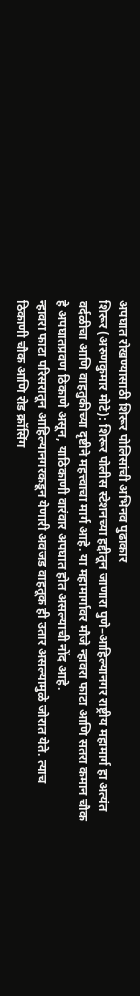अपघात रोखण्यासाठी शिरूर पोलिसांची अभिनव पुढाकार
शिरूर (अरुणकुमार मोटे): शिरूर पोलीस स्टेशनच्या हद्दीतून जाणारा पुणे–आहिल्यानगर राष्ट्रीय महामार्ग हा अत्यंत वर्दळीचा आणि वाहतुकीच्या दृष्टीने महत्त्वाचा मार्ग आहे. या महामार्गावर मौजे न्हावरा फाटा आणि सतरा कमान चौक हे अपघातप्रवण ठिकाणे असून, याठिकाणी वारंवार अपघात होत असल्याची नोंद आहे.
न्हावरा फाटा परिसरातून आहिल्यानगरकडून येणारी अवजड वाहतूक ही उतार असल्यामुळे जोरात येते. त्याच ठिकाणी चौक आणि रोड क्रॉसिंग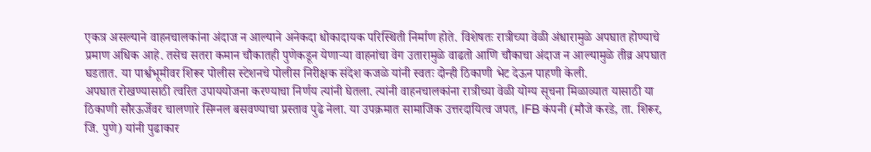एकत्र असल्याने वाहनचालकांना अंदाज न आल्याने अनेकदा धोकादायक परिस्थिती निर्माण होते. विशेषतः रात्रीच्या वेळी अंधारामुळे अपघात होण्याचे प्रमाण अधिक आहे. तसेच सतरा कमान चौकातही पुणेकडून येणाऱ्या वाहनांचा वेग उतारामुळे वाढतो आणि चौकाचा अंदाज न आल्यामुळे तीव्र अपघात घडतात. या पार्श्वभूमीवर शिरूर पोलीस स्टेशनचे पोलीस निरीक्षक संदेश कजळे यांनी स्वतः दोन्ही ठिकाणी भेट देऊन पाहणी केली.
अपघात रोखण्यासाठी त्वरित उपाययोजना करण्याचा निर्णय त्यांनी घेतला. त्यांनी वाहनचालकांना रात्रीच्या वेळी योग्य सूचना मिळाव्यात यासाठी या ठिकाणी सौरऊर्जेवर चालणारे सिग्नल बसवण्याचा प्रस्ताव पुढे नेला. या उपक्रमात सामाजिक उत्तरदायित्व जपत, IFB कंपनी (मौजे करडे, ता. शिरूर, जि. पुणे) यांनी पुढाकार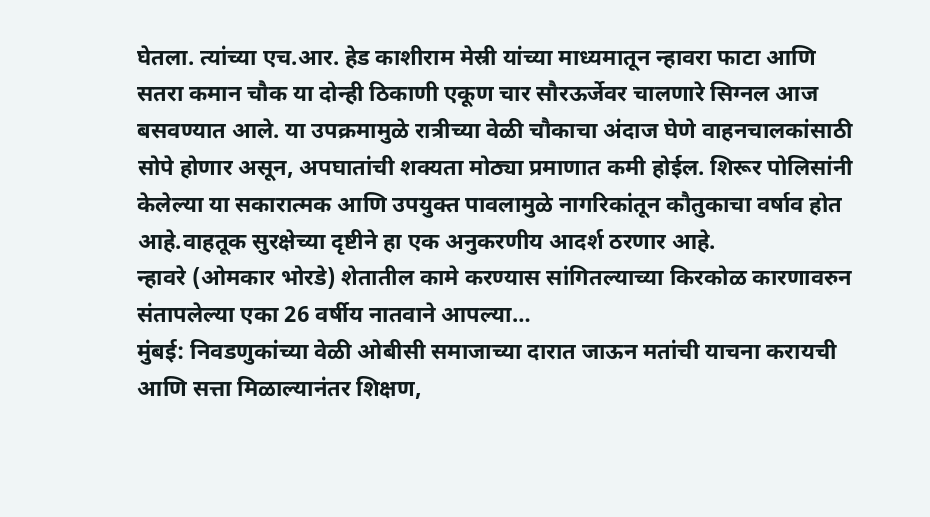घेतला. त्यांच्या एच.आर. हेड काशीराम मेस्री यांच्या माध्यमातून न्हावरा फाटा आणि सतरा कमान चौक या दोन्ही ठिकाणी एकूण चार सौरऊर्जेवर चालणारे सिग्नल आज बसवण्यात आले. या उपक्रमामुळे रात्रीच्या वेळी चौकाचा अंदाज घेणे वाहनचालकांसाठी सोपे होणार असून, अपघातांची शक्यता मोठ्या प्रमाणात कमी होईल. शिरूर पोलिसांनी केलेल्या या सकारात्मक आणि उपयुक्त पावलामुळे नागरिकांतून कौतुकाचा वर्षाव होत आहे.वाहतूक सुरक्षेच्या दृष्टीने हा एक अनुकरणीय आदर्श ठरणार आहे.
न्हावरे (ओमकार भोरडे) शेतातील कामे करण्यास सांगितल्याच्या किरकोळ कारणावरुन संतापलेल्या एका 26 वर्षीय नातवाने आपल्या…
मुंबई: निवडणुकांच्या वेळी ओबीसी समाजाच्या दारात जाऊन मतांची याचना करायची आणि सत्ता मिळाल्यानंतर शिक्षण,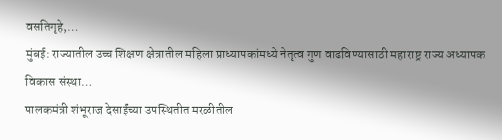वसतिगृहे,…
मुंबई: राज्यातील उच्च शिक्षण क्षेत्रातील महिला प्राध्यापकांमध्ये नेतृत्व गुण वाढविण्यासाठी महाराष्ट्र राज्य अध्यापक विकास संस्था…
पालकमंत्री शंभूराज देसाईंच्या उपस्थितीत मरळीतील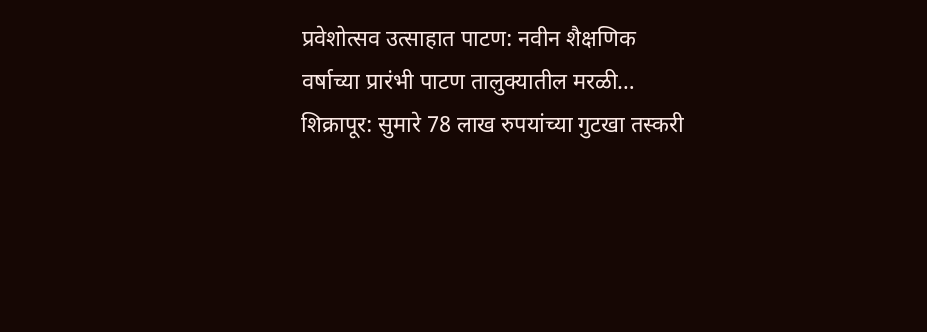प्रवेशोत्सव उत्साहात पाटण: नवीन शैक्षणिक वर्षाच्या प्रारंभी पाटण तालुक्यातील मरळी…
शिक्रापूर: सुमारे 78 लाख रुपयांच्या गुटखा तस्करी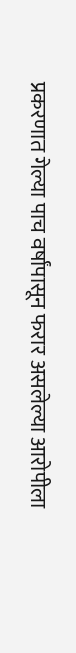प्रकरणात गेल्या पाच वर्षांपासून फरार असलेल्या आरोपीला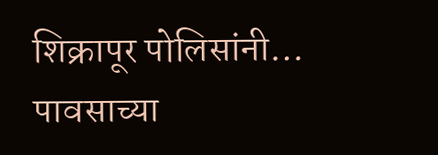शिक्रापूर पोलिसांनी…
पावसाच्या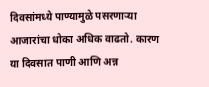दिवसांमध्ये पाण्यामुळे पसरणाऱ्या आजारांचा धोका अधिक वाढतो. कारण या दिवसात पाणी आणि अन्न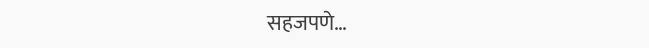सहजपणे…